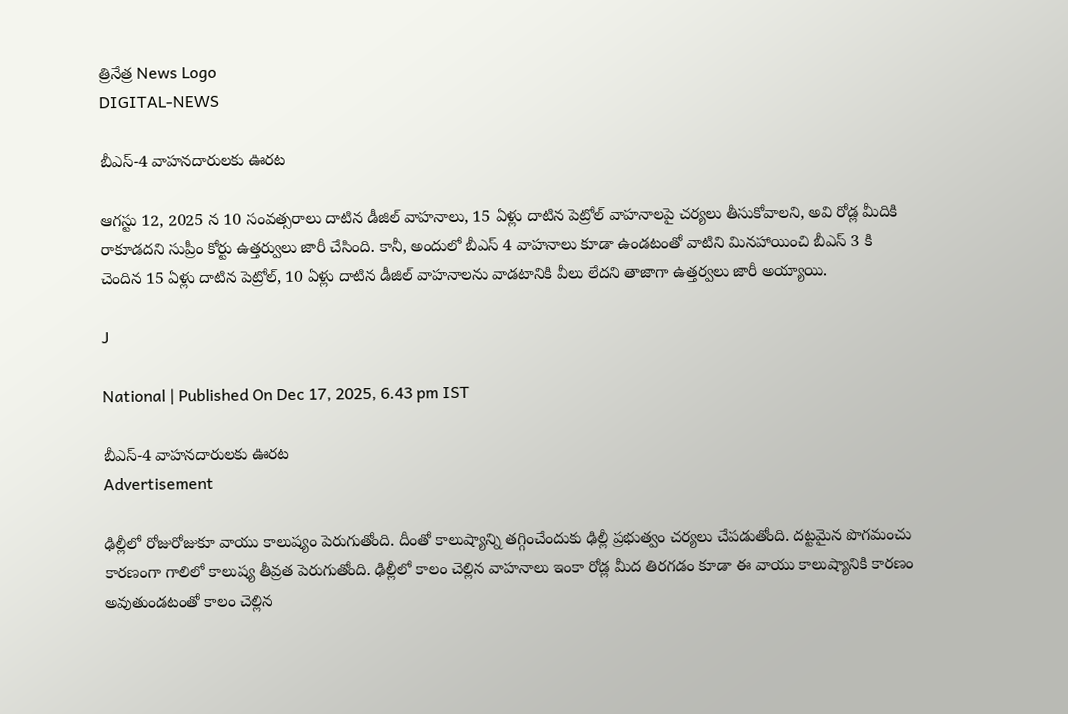త్రినేత్ర News Logo
DIGITAL-NEWS

బీఎస్-4 వాహనదారులకు ఊరట

ఆగస్టు 12, 2025 న 10 సంవత్సరాలు దాటిన డీజిల్ వాహనాలు, 15 ఏళ్లు దాటిన పెట్రోల్ వాహనాలపై చర్యలు తీసుకోవాలని, అవి రోడ్ల మీదికి రాకూడదని సుప్రీం కోర్టు ఉత్తర్వులు జారీ చేసింది. కానీ, అందులో బీఎస్ 4 వాహనాలు కూడా ఉండటంతో వాటిని మినహాయించి బీఎస్ 3 కి చెందిన 15 ఏళ్లు దాటిన పెట్రోల్, 10 ఏళ్లు దాటిన డీజిల్ వాహనాలను వాడటానికి వీలు లేదని తాజాగా ఉత్తర్వలు జారీ అయ్యాయి.

J

National | Published On Dec 17, 2025, 6.43 pm IST

బీఎస్-4 వాహనదారులకు ఊరట
Advertisement

ఢిల్లీలో రోజురోజుకూ వాయు కాలుష్యం పెరుగుతోంది. దీంతో కాలుష్యాన్ని తగ్గించేందుకు ఢిల్లీ ప్రభుత్వం చర్యలు చేపడుతోంది. దట్టమైన పొగమంచు కారణంగా గాలిలో కాలుష్య తీవ్రత పెరుగుతోంది. ఢిల్లీలో కాలం చెల్లిన వాహనాలు ఇంకా రోడ్ల మీద తిరగడం కూడా ఈ వాయు కాలుష్యానికి కారణం అవుతుండటంతో కాలం చెల్లిన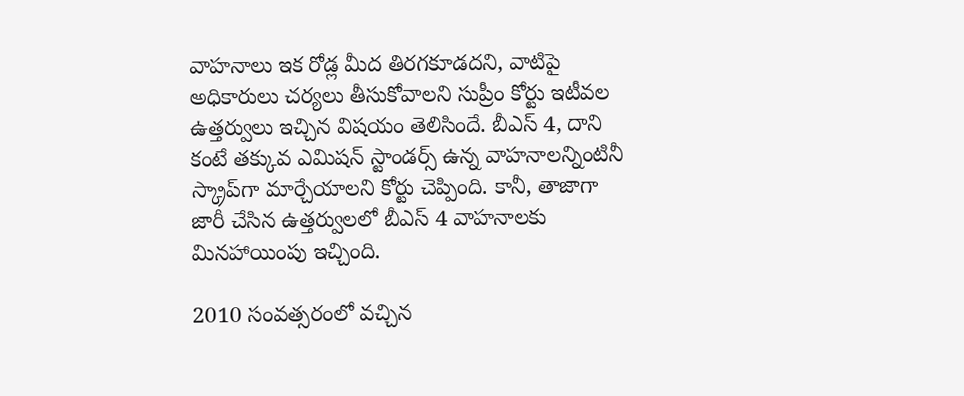వాహనాలు ఇక రోడ్ల మీద తిరగకూడదని, వాటిపై అధికారులు చర్యలు తీసుకోవాలని సుప్రీం కోర్టు ఇటీవల ఉత్తర్వులు ఇచ్చిన విషయం తెలిసిందే. బీఎస్ 4, దాని కంటే తక్కువ ఎమిషన్ స్టాండర్స్ ఉన్న వాహనాలన్నింటినీ స్క్రాప్‌గా మార్చేయాలని కోర్టు చెప్పింది. కానీ, తాజాగా జారీ చేసిన ఉత్తర్వులలో బీఎస్ 4 వాహనాలకు మినహాయింపు ఇచ్చింది.

2010 సంవత్సరంలో వచ్చిన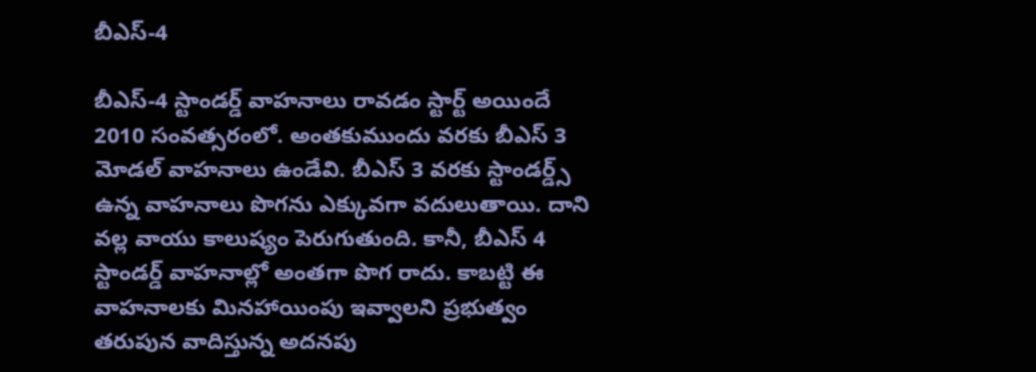బీఎస్-4

బీఎస్-4 స్టాండర్డ్ వాహనాలు రావడం స్టార్ట్ అయిందే 2010 సంవత్సరంలో. అంతకుముందు వరకు బీఎస్ 3 మోడల్ వాహనాలు ఉండేవి. బీఎస్ 3 వరకు స్టాండర్డ్స్ ఉన్న వాహనాలు పొగను ఎక్కువగా వదులుతాయి. దాని వల్ల వాయు కాలుష్యం పెరుగుతుంది. కానీ, బీఎస్ 4 స్టాండర్డ్ వాహనాల్లో అంతగా పొగ రాదు. కాబట్టి ఈ వాహనాలకు మినహాయింపు ఇవ్వాలని ప్రభుత్వం తరుపున వాదిస్తున్న అదనపు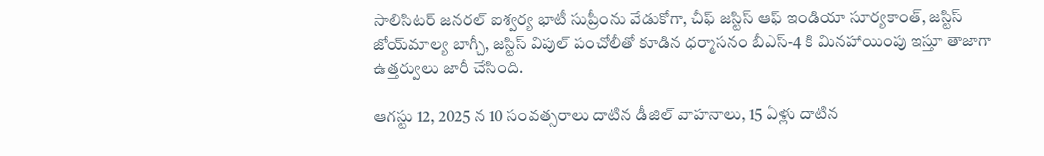సాలిసిటర్ జనరల్ ఐశ్వర్య భాటీ సుప్రీంను వేడుకోగా, చీఫ్ జస్టిస్ ఆఫ్ ఇండియా సూర్యకాంత్, జస్టిస్ జోయ్‌మాల్య బాగ్చీ, జస్టిస్ విపుల్ పంచోలీతో కూడిన ధర్మాసనం బీఎస్-4 కి మినహాయింపు ఇస్తూ తాజాగా ఉత్తర్వులు జారీ చేసింది.

ఆగస్టు 12, 2025 న 10 సంవత్సరాలు దాటిన డీజిల్ వాహనాలు, 15 ఏళ్లు దాటిన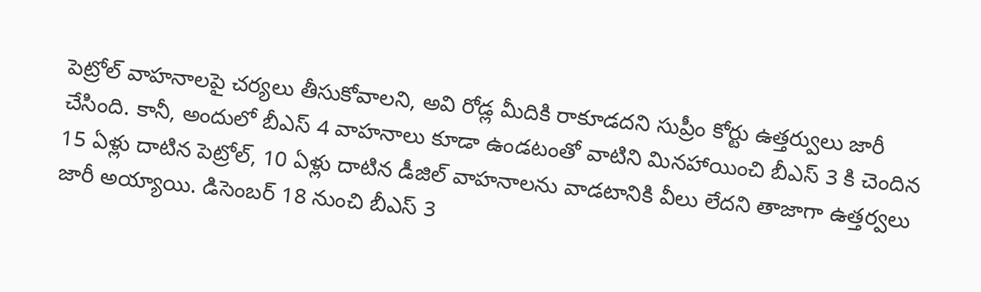పెట్రోల్ వాహనాలపై చర్యలు తీసుకోవాలని, అవి రోడ్ల మీదికి రాకూడదని సుప్రీం కోర్టు ఉత్తర్వులు జారీ చేసింది. కానీ, అందులో బీఎస్ 4 వాహనాలు కూడా ఉండటంతో వాటిని మినహాయించి బీఎస్ 3 కి చెందిన 15 ఏళ్లు దాటిన పెట్రోల్, 10 ఏళ్లు దాటిన డీజిల్ వాహనాలను వాడటానికి వీలు లేదని తాజాగా ఉత్తర్వలు జారీ అయ్యాయి. డిసెంబర్ 18 నుంచి బీఎస్ 3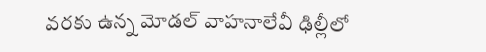వరకు ఉన్న మోడల్ వాహనాలేవీ ఢిల్లీలో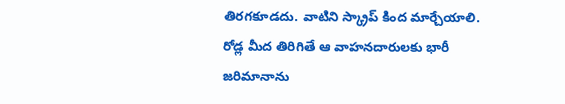తిరగకూడదు. వాటిని స్క్రాప్‌ కింద మార్చేయాలి. రోడ్ల మీద తిరిగితే ఆ వాహనదారులకు భారీ జరిమానాను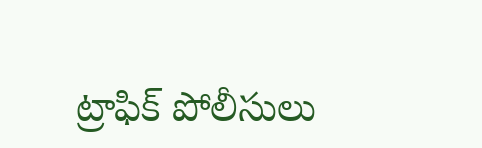ట్రాఫిక్ పోలీసులు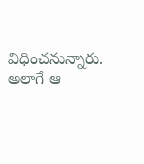విధించనున్నారు. అలాగే ఆ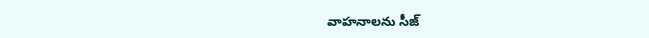వాహనాలను సీజ్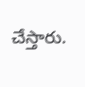చేస్తారు.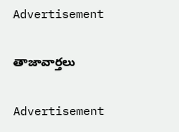Advertisement

తాజావార్తలు

Advertisement